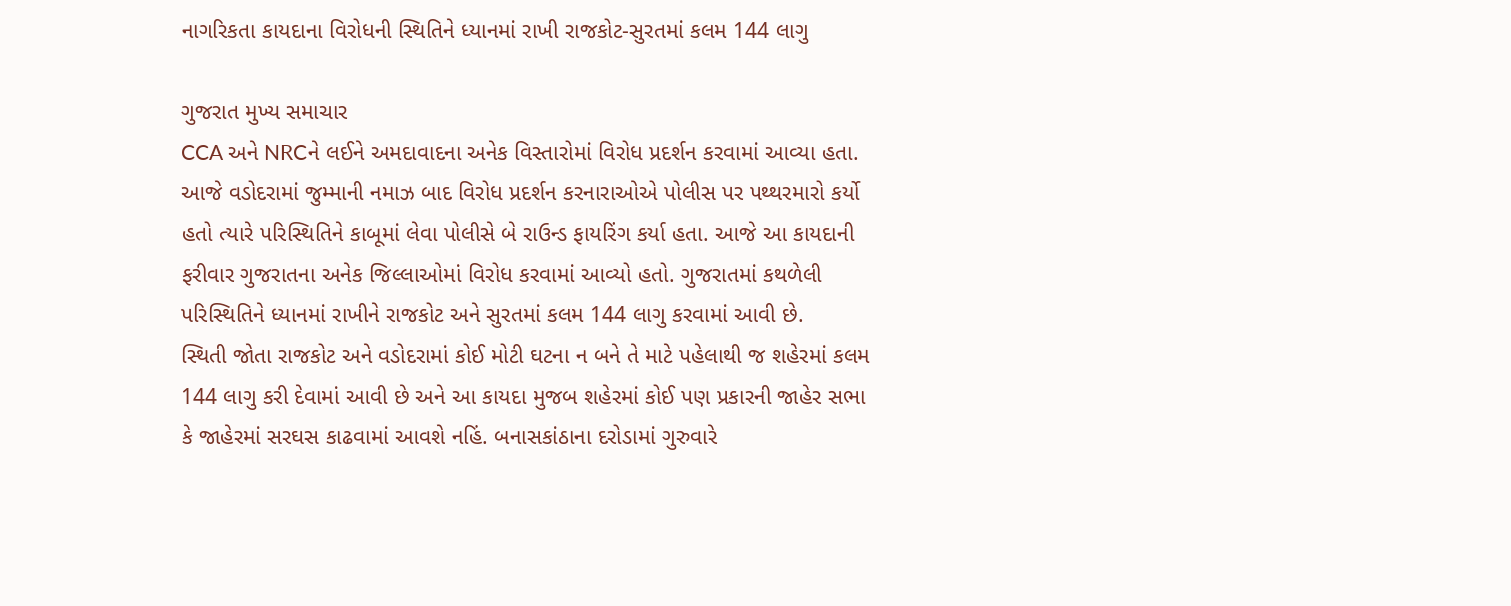નાગરિકતા કાયદાના વિરોધની સ્થિતિને ધ્યાનમાં રાખી રાજકોટ-સુરતમાં કલમ 144 લાગુ

ગુજરાત મુખ્ય સમાચાર
CCA અને NRCને લઈને અમદાવાદના અનેક વિસ્તારોમાં વિરોધ પ્રદર્શન કરવામાં આવ્યા હતા. આજે વડોદરામાં જુમ્માની નમાઝ બાદ વિરોધ પ્રદર્શન કરનારાઓએ પોલીસ પર પથ્થરમારો કર્યો હતો ત્યારે પરિસ્થિતિને કાબૂમાં લેવા પોલીસે બે રાઉન્ડ ફાયરિંગ કર્યા હતા. આજે આ કાયદાની ફરીવાર ગુજરાતના અનેક જિલ્લાઓમાં વિરોધ કરવામાં આવ્યો હતો. ગુજરાતમાં કથળેલી પરિસ્થિતિને ધ્યાનમાં રાખીને રાજકોટ અને સુરતમાં કલમ 144 લાગુ કરવામાં આવી છે.
સ્થિતી જોતા રાજકોટ અને વડોદરામાં કોઈ મોટી ઘટના ન બને તે માટે પહેલાથી જ શહેરમાં કલમ 144 લાગુ કરી દેવામાં આવી છે અને આ કાયદા મુજબ શહેરમાં કોઈ પણ પ્રકારની જાહેર સભા કે જાહેરમાં સરઘસ કાઢવામાં આવશે નહિં. બનાસકાંઠાના દરોડામાં ગુરુવારે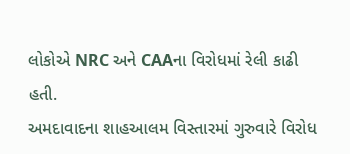લોકોએ NRC અને CAAના વિરોધમાં રેલી કાઢી હતી.
અમદાવાદના શાહઆલમ વિસ્તારમાં ગુરુવારે વિરોધ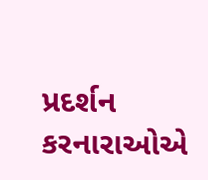પ્રદર્શન કરનારાઓએ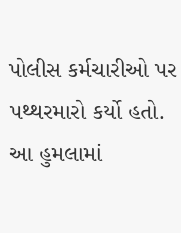પોલીસ કર્મચારીઓ પર પથ્થરમારો કર્યો હતો. આ હુમલામાં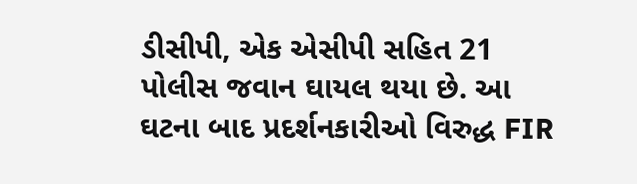ડીસીપી, એક એસીપી સહિત 21 પોલીસ જવાન ઘાયલ થયા છે. આ ઘટના બાદ પ્રદર્શનકારીઓ વિરુદ્ધ FIR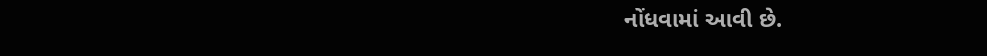નોંધવામાં આવી છે.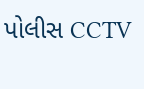પોલીસ CCTV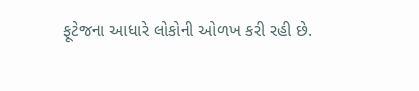ફૂટેજના આધારે લોકોની ઓળખ કરી રહી છે.